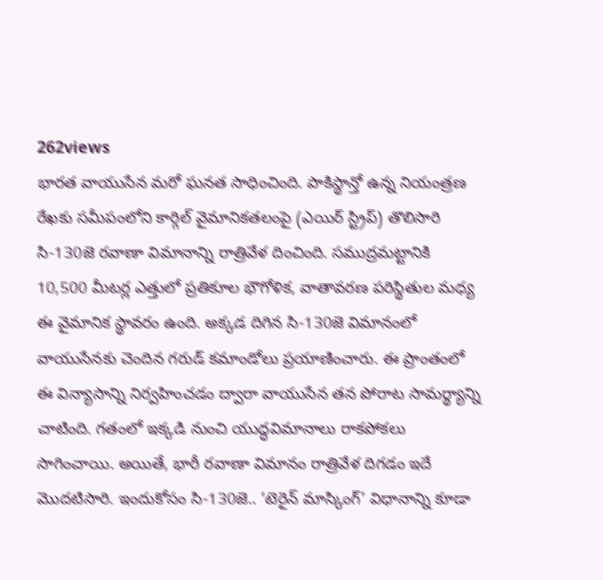262views
భారత వాయుసేన మరో ఘనత సాధించింది. పాకిస్థాన్తో ఉన్న నియంత్రణ రేఖకు సమీపంలోని కార్గిల్ వైమానికతలంపై (ఎయిర్ స్ట్రిప్) తొలిసారి సి-130జె రవాణా విమానాన్ని రాత్రివేళ దించింది. సముద్రమట్టానికి 10,500 మీటర్ల ఎత్తులో ప్రతికూల భౌగోళిక, వాతావరణ పరిస్థితుల మధ్య ఈ వైమానిక స్థావరం ఉంది. అక్కడ దిగిన సి-130జె విమానంలో వాయుసేనకు చెందిన గరుడ్ కమాండోలు ప్రయాణించారు. ఈ ప్రాంతంలో ఈ విన్యాసాన్ని నిర్వహించడం ద్వారా వాయుసేన తన పోరాట సామర్థ్యాన్ని చాటింది. గతంలో ఇక్కడి నుంచి యుద్ధవిమానాలు రాకపోకలు సాగించాయి. అయితే, భారీ రవాణా విమానం రాత్రివేళ దిగడం ఇదే మొదటిసారి. ఇందుకోసం సి-130జె.. ‘టెరైన్ మాస్కింగ్’ విధానాన్ని కూడా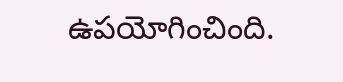ఉపయోగించింది.